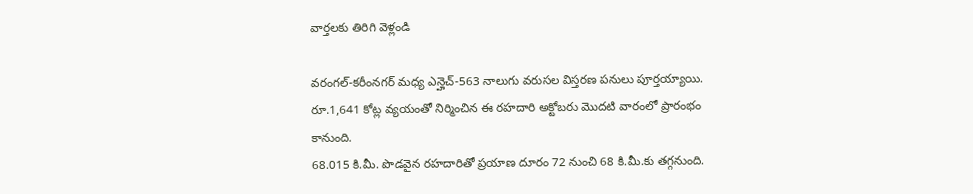వార్తలకు తిరిగి వెళ్లండి

వరంగల్-కరీంనగర్ మధ్య ఎన్హెచ్-563 నాలుగు వరుసల విస్తరణ పనులు పూర్తయ్యాయి. రూ.1,641 కోట్ల వ్యయంతో నిర్మించిన ఈ రహదారి అక్టోబరు మొదటి వారంలో ప్రారంభం కానుంది.
68.015 కి.మీ. పొడవైన రహదారితో ప్రయాణ దూరం 72 నుంచి 68 కి.మీ.కు తగ్గనుంది.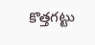కొత్తగట్టు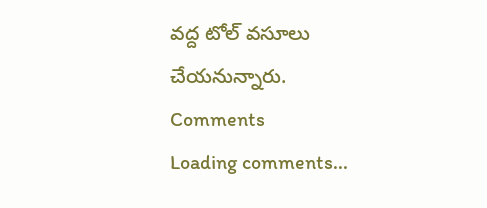వద్ద టోల్ వసూలు చేయనున్నారు.
Comments
Loading comments...